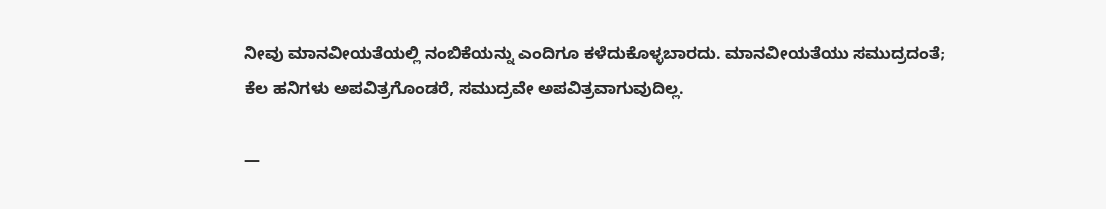ನೀವು ಮಾನವೀಯತೆಯಲ್ಲಿ ನಂಬಿಕೆಯನ್ನು ಎಂದಿಗೂ ಕಳೆದುಕೊಳ್ಳಬಾರದು. ಮಾನವೀಯತೆಯು ಸಮುದ್ರದಂತೆ; ಕೆಲ ಹನಿಗಳು ಅಪವಿತ್ರಗೊಂಡರೆ, ಸಮುದ್ರವೇ ಅಪವಿತ್ರವಾಗುವುದಿಲ್ಲ.

—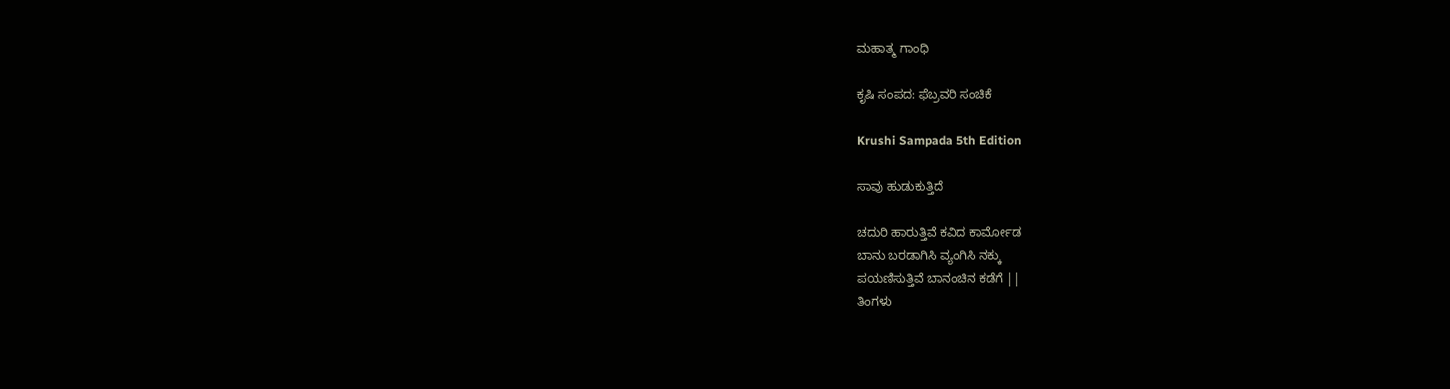ಮಹಾತ್ಮ ಗಾಂಧಿ

ಕೃಷಿ ಸಂಪದ: ಫೆಬ್ರವರಿ ಸಂಚಿಕೆ

Krushi Sampada 5th Edition

ಸಾವು ಹುಡುಕುತ್ತಿದೆ

ಚದುರಿ ಹಾರುತ್ತಿವೆ ಕವಿದ ಕಾರ್ಮೋಡ
ಬಾನು ಬರಡಾಗಿಸಿ ವ್ಯಂಗಿಸಿ ನಕ್ಕು
ಪಯಣಿಸುತ್ತಿವೆ ಬಾನಂಚಿನ ಕಡೆಗೆ ||
ತಿಂಗಳು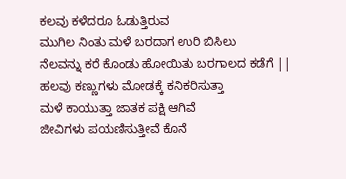ಕಲವು ಕಳೆದರೂ ಓಡುತ್ತಿರುವ
ಮುಗಿಲ ನಿಂತು ಮಳೆ ಬರದಾಗ ಉರಿ ಬಿಸಿಲು
ನೆಲವನ್ನು ಕರೆ ಕೊಂಡು ಹೋಯಿತು ಬರಗಾಲದ ಕಡೆಗೆ ||
ಹಲವು ಕಣ್ಣುಗಳು ಮೋಡಕ್ಕೆ ಕನಿಕರಿಸುತ್ತಾ
ಮಳೆ ಕಾಯುತ್ತಾ ಜಾತಕ ಪಕ್ಷಿ ಆಗಿವೆ
ಜೀವಿಗಳು ಪಯಣಿಸುತ್ತೀವೆ ಕೊನೆ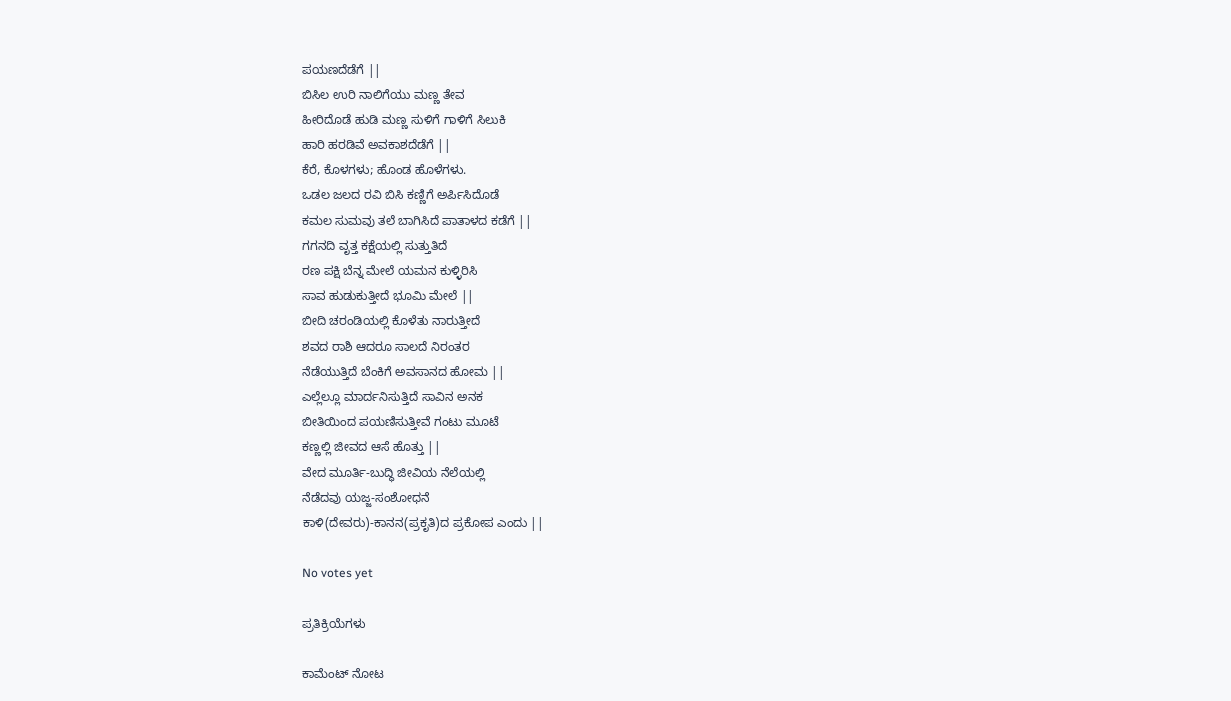ಪಯಣದೆಡೆಗೆ ||
ಬಿಸಿಲ ಉರಿ ನಾಲಿಗೆಯು ಮಣ್ಣ ತೇವ
ಹೀರಿದೊಡೆ ಹುಡಿ ಮಣ್ಣ ಸುಳಿಗೆ ಗಾಳಿಗೆ ಸಿಲುಕಿ
ಹಾರಿ ಹರಡಿವೆ ಅವಕಾಶದೆಡೆಗೆ ||
ಕೆರೆ, ಕೊಳಗಳು; ಹೊಂಡ ಹೊಳೆಗಳು.
ಒಡಲ ಜಲದ ರವಿ ಬಿಸಿ ಕಣ್ಣಿಗೆ ಅರ್ಪಿಸಿದೊಡೆ
ಕಮಲ ಸುಮವು ತಲೆ ಬಾಗಿಸಿದೆ ಪಾತಾಳದ ಕಡೆಗೆ ||
ಗಗನದಿ ವೃತ್ತ ಕಕ್ಷೆಯಲ್ಲಿ ಸುತ್ತುತಿದೆ
ರಣ ಪಕ್ಷಿ ಬೆನ್ನ ಮೇಲೆ ಯಮನ ಕುಳ್ಳಿರಿಸಿ
ಸಾವ ಹುಡುಕುತ್ತೀದೆ ಭೂಮಿ ಮೇಲೆ ||
ಬೀದಿ ಚರಂಡಿಯಲ್ಲಿ ಕೊಳೆತು ನಾರುತ್ತೀದೆ
ಶವದ ರಾಶಿ ಆದರೂ ಸಾಲದೆ ನಿರಂತರ
ನೆಡೆಯುತ್ತಿದೆ ಬೆಂಕಿಗೆ ಅವಸಾನದ ಹೋಮ ||
ಎಲ್ಲೆಲ್ಲೂ ಮಾರ್ದನಿಸುತ್ತಿದೆ ಸಾವಿನ ಅನಕ
ಬೀತಿಯಿಂದ ಪಯಣಿಸುತ್ತೀವೆ ಗಂಟು ಮೂಟೆ
ಕಣ್ಣಲ್ಲಿ ಜೀವದ ಆಸೆ ಹೊತ್ತು ||
ವೇದ ಮೂರ್ತಿ-ಬುದ್ಧಿ ಜೀವಿಯ ನೆಲೆಯಲ್ಲಿ
ನೆಡೆದವು ಯಜ್ಜ-ಸಂಶೋಧನೆ
ಕಾಳಿ(ದೇವರು)-ಕಾನನ(ಪ್ರಕೃತಿ)ದ ಪ್ರಕೋಪ ಎಂದು ||

No votes yet

ಪ್ರತಿಕ್ರಿಯೆಗಳು

ಕಾಮೆಂಟ್ ನೋಟ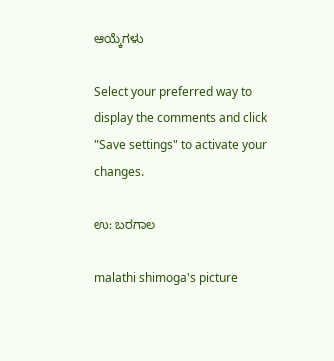ಆಯ್ಕೆಗಳು

Select your preferred way to display the comments and click "Save settings" to activate your changes.

ಉ: ಬರಗಾಲ

malathi shimoga's picture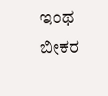ಇಂಥ ಬೀಕರ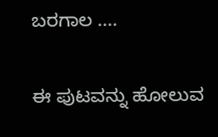ಬರಗಾಲ ....

ಈ ಪುಟವನ್ನು ಹೋಲುವ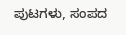ಪುಟಗಳು, ಸಂಪದ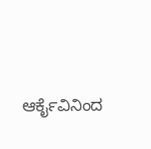ಆರ್ಕೈವಿನಿಂದ